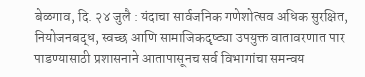बेळगाव, दि. २४ जुलै : यंदाचा सार्वजनिक गणेशोत्सव अधिक सुरक्षित, नियोजनबद्ध, स्वच्छ आणि सामाजिकदृष्ट्या उपयुक्त वातावरणात पार पाडण्यासाठी प्रशासनाने आतापासूनच सर्व विभागांचा समन्वय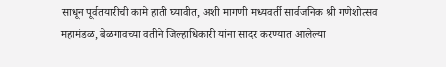साधून पूर्वतयारीची कामे हाती घ्यावीत, अशी मागणी मध्यवर्ती सार्वजनिक श्री गणेशोत्सव महामंडळ, बेळगावच्या वतीने जिल्हाधिकारी यांना सादर करण्यात आलेल्या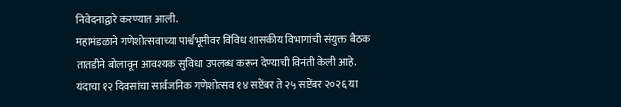निवेदनाद्वारे करण्यात आली.
महामंडळाने गणेशोत्सवाच्या पार्श्वभूमीवर विविध शासकीय विभागांची संयुक्त बैठक तातडीने बोलावून आवश्यक सुविधा उपलब्ध करून देण्याची विनंती केली आहे. यंदाचा १२ दिवसांचा सार्वजनिक गणेशोत्सव १४ सप्टेंबर ते २५ सप्टेंबर २०२६ या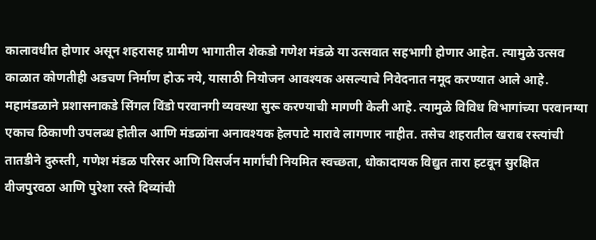कालावधीत होणार असून शहरासह ग्रामीण भागातील शेकडो गणेश मंडळे या उत्सवात सहभागी होणार आहेत. त्यामुळे उत्सव काळात कोणतीही अडचण निर्माण होऊ नये, यासाठी नियोजन आवश्यक असल्याचे निवेदनात नमूद करण्यात आले आहे.
महामंडळाने प्रशासनाकडे सिंगल विंडो परवानगी व्यवस्था सुरू करण्याची मागणी केली आहे. त्यामुळे विविध विभागांच्या परवानग्या एकाच ठिकाणी उपलब्ध होतील आणि मंडळांना अनावश्यक हेलपाटे मारावे लागणार नाहीत. तसेच शहरातील खराब रस्त्यांची तातडीने दुरुस्ती, गणेश मंडळ परिसर आणि विसर्जन मार्गांची नियमित स्वच्छता, धोकादायक विद्युत तारा हटवून सुरक्षित वीजपुरवठा आणि पुरेशा रस्ते दिव्यांची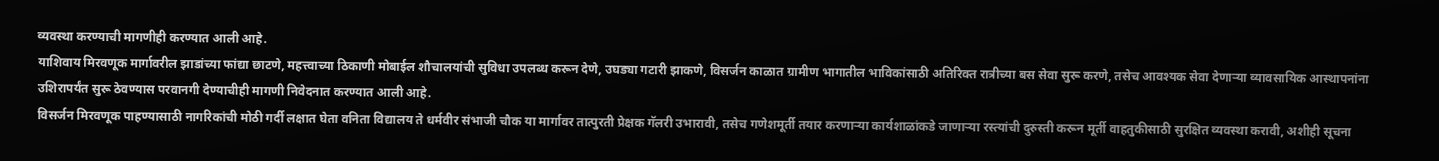व्यवस्था करण्याची मागणीही करण्यात आली आहे.
याशिवाय मिरवणूक मार्गावरील झाडांच्या फांद्या छाटणे, महत्त्वाच्या ठिकाणी मोबाईल शौचालयांची सुविधा उपलब्ध करून देणे, उघड्या गटारी झाकणे, विसर्जन काळात ग्रामीण भागातील भाविकांसाठी अतिरिक्त रात्रीच्या बस सेवा सुरू करणे, तसेच आवश्यक सेवा देणाऱ्या व्यावसायिक आस्थापनांना उशिरापर्यंत सुरू ठेवण्यास परवानगी देण्याचीही मागणी निवेदनात करण्यात आली आहे.
विसर्जन मिरवणूक पाहण्यासाठी नागरिकांची मोठी गर्दी लक्षात घेता वनिता विद्यालय ते धर्मवीर संभाजी चौक या मार्गावर तात्पुरती प्रेक्षक गॅलरी उभारावी, तसेच गणेशमूर्ती तयार करणाऱ्या कार्यशाळांकडे जाणाऱ्या रस्त्यांची दुरुस्ती करून मूर्ती वाहतुकीसाठी सुरक्षित व्यवस्था करावी, अशीही सूचना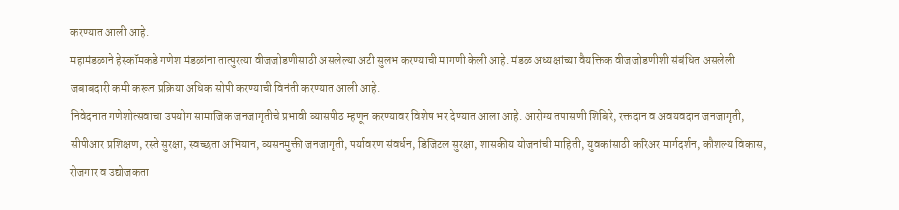करण्यात आली आहे.
महामंडळाने हेस्कॉमकडे गणेश मंडळांना तात्पुरत्या वीजजोडणीसाठी असलेल्या अटी सुलभ करण्याची मागणी केली आहे. मंडळ अध्यक्षांच्या वैयक्तिक वीजजोडणीशी संबंधित असलेली जबाबदारी कमी करून प्रक्रिया अधिक सोपी करण्याची विनंती करण्यात आली आहे.
निवेदनात गणेशोत्सवाचा उपयोग सामाजिक जनजागृतीचे प्रभावी व्यासपीठ म्हणून करण्यावर विशेष भर देण्यात आला आहे. आरोग्य तपासणी शिबिरे, रक्तदान व अवयवदान जनजागृती, सीपीआर प्रशिक्षण, रस्ते सुरक्षा, स्वच्छता अभियान, व्यसनमुक्ती जनजागृती, पर्यावरण संवर्धन, डिजिटल सुरक्षा, शासकीय योजनांची माहिती, युवकांसाठी करिअर मार्गदर्शन, कौशल्य विकास, रोजगार व उद्योजकता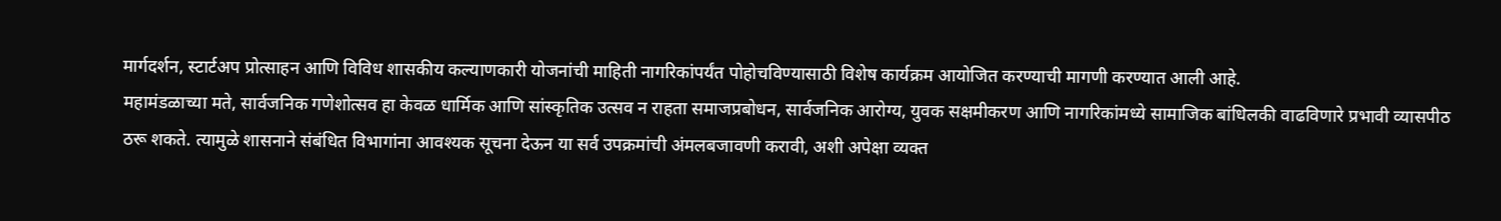मार्गदर्शन, स्टार्टअप प्रोत्साहन आणि विविध शासकीय कल्याणकारी योजनांची माहिती नागरिकांपर्यंत पोहोचविण्यासाठी विशेष कार्यक्रम आयोजित करण्याची मागणी करण्यात आली आहे.
महामंडळाच्या मते, सार्वजनिक गणेशोत्सव हा केवळ धार्मिक आणि सांस्कृतिक उत्सव न राहता समाजप्रबोधन, सार्वजनिक आरोग्य, युवक सक्षमीकरण आणि नागरिकांमध्ये सामाजिक बांधिलकी वाढविणारे प्रभावी व्यासपीठ ठरू शकते. त्यामुळे शासनाने संबंधित विभागांना आवश्यक सूचना देऊन या सर्व उपक्रमांची अंमलबजावणी करावी, अशी अपेक्षा व्यक्त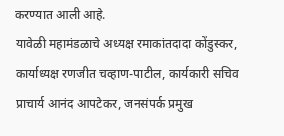करण्यात आली आहे.
यावेळी महामंडळाचे अध्यक्ष रमाकांतदादा कोंडुस्कर, कार्याध्यक्ष रणजीत चव्हाण-पाटील, कार्यकारी सचिव प्राचार्य आनंद आपटेकर, जनसंपर्क प्रमुख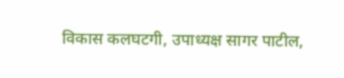विकास कलघटगी, उपाध्यक्ष सागर पाटील,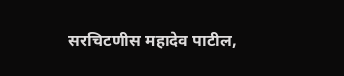सरचिटणीस महादेव पाटील,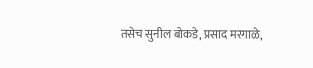तसेच सुनील बोकडे, प्रसाद मरगाळे,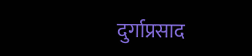दुर्गाप्रसाद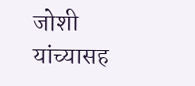जोशी यांच्यासह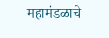महामंडळाचे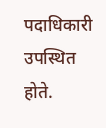पदाधिकारी उपस्थित होते.